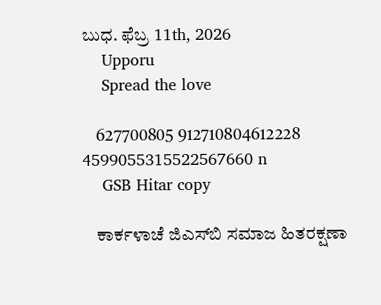ಬುಧ. ಫೆಬ್ರ 11th, 2026
    Upporu
    Spread the love

    627700805 912710804612228 4599055315522567660 n
    GSB Hitar copy

    ಕಾರ್ಕಳಾಚೆ ಜಿ‌ಎಸ್‌ಬಿ ಸಮಾಜ ಹಿತರಕ್ಷಣಾ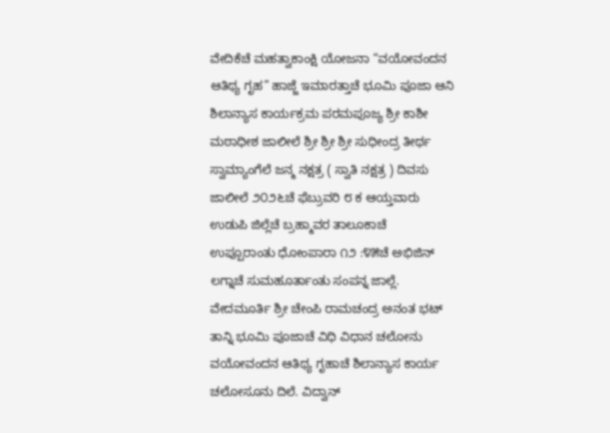ವೇದಿಕೆಚೆ ಮಹತ್ವಾಕಾಂಕ್ಷಿ ಯೋಜನಾ “ವಯೋವಂದನ ಆತಿಥ್ಯ ಗೃಹ” ಹಾಜ್ಜೆ ಇಮಾರತ್ತಾಚೆ ಭೂಮಿ ಪೂಜಾ ಆನಿ ಶಿಲಾನ್ಯಾಸ ಕಾರ್ಯಕ್ರಮ ಪರಮಪೂಜ್ಯ ಶ್ರೀ ಕಾಶೀ ಮಠಾಧೀಶ ಜಾಲೀಲೆ ಶ್ರೀ ಶ್ರೀ ಶ್ರೀ ಸುಧೀಂದ್ರ ತೀರ್ಥ ಸ್ವಾಮ್ಯಾಂಗೆಲೆ ಜನ್ಮ ನಕ್ಷತ್ರ ( ಸ್ವಾತಿ ನಕ್ಷತ್ರ ) ದಿವಸು ಜಾಲೀಲೆ ೨೦೨೬ಚೆ ಫೆಬ್ರುವರಿ ೮ ಕ ಆಯ್ತವಾರು ಉಡುಪಿ ಜಿಲ್ಲೆಚೆ ಬ್ರಹ್ಮಾವರ ತಾಲೂಕಾಚೆ ಉಪ್ಪೂರಾಂತು ಧೋಂಪಾರಾ ೧೨ :೪೫ಚೆ ಅಭಿಜಿನ್ ಲಗ್ನಾಚೆ ಸುಮಹೂರ್ತಾಂತು ಸಂಪನ್ನ ಜಾಲ್ಲೆ. ವೇದಮೂರ್ತಿ ಶ್ರೀ ಚೇಂಪಿ ರಾಮಚಂದ್ರ ಅನಂತ ಭಟ್ ತಾನ್ನಿ ಭೂಮಿ ಪೂಜಾಚೆ ವಿಧಿ ವಿಧಾನ ಚಲೋನು ವಯೋವಂದನ ಆತಿಥ್ಯ ಗೃಹಾಚೆ ಶಿಲಾನ್ಯಾಸ ಕಾರ್ಯ ಚಲೋಸೂನು ದಿಲೆ. ವಿದ್ವಾನ್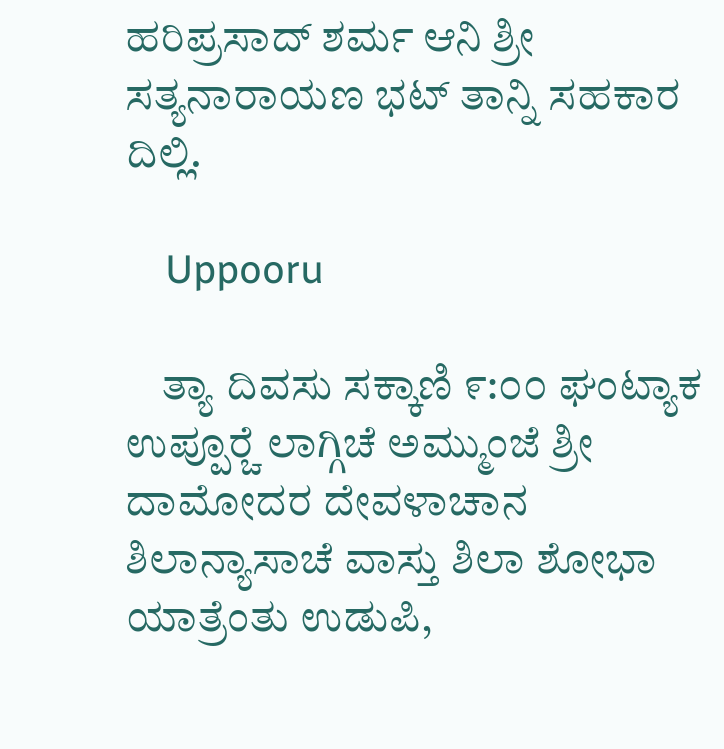ಹರಿಪ್ರಸಾದ್ ಶರ್ಮ ಆನಿ ಶ್ರೀ ಸತ್ಯನಾರಾಯಣ ಭಟ್ ತಾನ್ನಿ ಸಹಕಾರ ದಿಲ್ಲಿ.

    Uppooru

    ತ್ಯಾ ದಿವಸು ಸಕ್ಕಾಣಿ ೯:೦೦ ಘಂಟ್ಯಾಕ ಉಪ್ಪೂರ್‍ಚೆ ಲಾಗ್ಗಿಚೆ ಅಮ್ಮುಂಜೆ ಶ್ರೀ ದಾಮೋದರ ದೇವಳಾಚಾನ ಶಿಲಾನ್ಯಾಸಾಚೆ ವಾಸ್ತು ಶಿಲಾ ಶೋಭಾ ಯಾತ್ರೆಂತು ಉಡುಪಿ,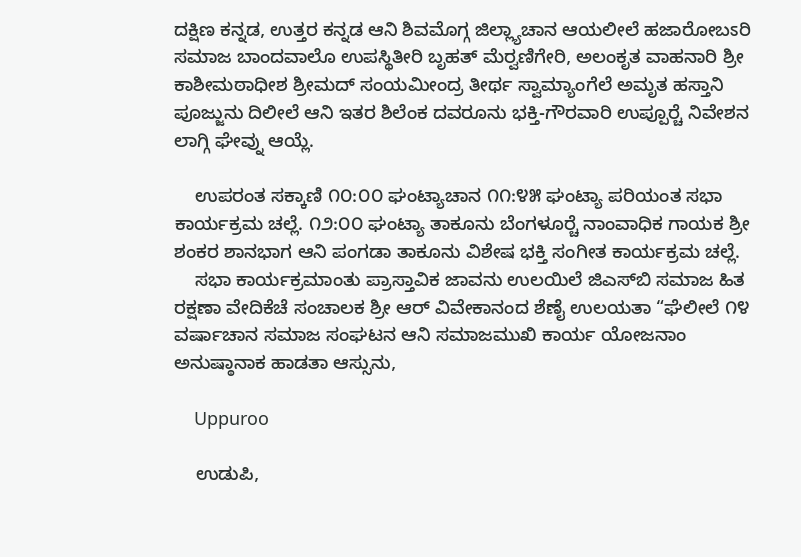ದಕ್ಷಿಣ ಕನ್ನಡ, ಉತ್ತರ ಕನ್ನಡ ಆನಿ ಶಿವಮೊಗ್ಗ ಜಿಲ್ಲ್ಯಾಚಾನ ಆಯಲೀಲೆ ಹಜಾರೋಬಽರಿ ಸಮಾಜ ಬಾಂದವಾಲೊ ಉಪಸ್ಥಿತೀರಿ ಬೃಹತ್ ಮೆರ್‍ವಣಿಗೇರಿ, ಅಲಂಕೃತ ವಾಹನಾರಿ ಶ್ರೀ ಕಾಶೀಮಠಾಧೀಶ ಶ್ರೀಮದ್ ಸಂಯಮೀಂದ್ರ ತೀರ್ಥ ಸ್ವಾಮ್ಯಾಂಗೆಲೆ ಅಮೃತ ಹಸ್ತಾನಿ ಪೂಜ್ಜುನು ದಿಲೀಲೆ ಆನಿ ಇತರ ಶಿಲೆಂಕ ದವರೂನು ಭಕ್ತಿ-ಗೌರವಾರಿ ಉಪ್ಪೂರ್‍ಚೆ ನಿವೇಶನ ಲಾಗ್ಗಿ ಘೇವ್ನು ಆಯ್ಲೆ.

    ಉಪರಂತ ಸಕ್ಕಾಣಿ ೧೦:೦೦ ಘಂಟ್ಯಾಚಾನ ೧೧:೪೫ ಘಂಟ್ಯಾ ಪರಿಯಂತ ಸಭಾ ಕಾರ್ಯಕ್ರಮ ಚಲ್ಲೆ. ೧೨:೦೦ ಘಂಟ್ಯಾ ತಾಕೂನು ಬೆಂಗಳೂರ್‍ಚೆ ನಾಂವಾಧಿಕ ಗಾಯಕ ಶ್ರೀ ಶಂಕರ ಶಾನಭಾಗ ಆನಿ ಪಂಗಡಾ ತಾಕೂನು ವಿಶೇಷ ಭಕ್ತಿ ಸಂಗೀತ ಕಾರ್ಯಕ್ರಮ ಚಲ್ಲೆ.
    ಸಭಾ ಕಾರ್ಯಕ್ರಮಾಂತು ಪ್ರಾಸ್ತಾವಿಕ ಜಾವನು ಉಲಯಿಲೆ ಜಿ‌ಎಸ್‌ಬಿ ಸಮಾಜ ಹಿತ ರಕ್ಷಣಾ ವೇದಿಕೆಚೆ ಸಂಚಾಲಕ ಶ್ರೀ ಆರ್ ವಿವೇಕಾನಂದ ಶೆಣೈ ಉಲಯತಾ “ಘೆಲೀಲೆ ೧೪ ವರ್ಷಾಚಾನ ಸಮಾಜ ಸಂಘಟನ ಆನಿ ಸಮಾಜಮುಖಿ ಕಾರ್ಯ ಯೋಜನಾಂ ಅನುಷ್ಠಾನಾಕ ಹಾಡತಾ ಆಸ್ಸುನು,

    Uppuroo

    ಉಡುಪಿ,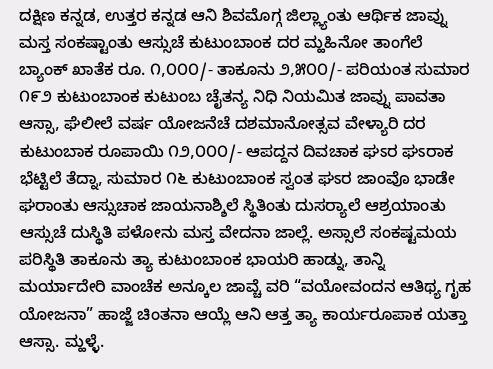ದಕ್ಷಿಣ ಕನ್ನಡ, ಉತ್ತರ ಕನ್ನಡ ಆನಿ ಶಿವಮೊಗ್ಗ ಜಿಲ್ಲ್ಯಾಂತು ಆರ್ಥಿಕ ಜಾವ್ನು ಮಸ್ತ ಸಂಕಷ್ಟಾಂತು ಆಸ್ಸುಚೆ ಕುಟುಂಬಾಂಕ ದರ ಮ್ಹಹಿನೋ ತಾಂಗೆಲೆ ಬ್ಯಾಂಕ್ ಖಾತೆಕ ರೂ. ೧,೦೦೦/- ತಾಕೂನು ೨,೫೦೦/- ಪರಿಯಂತ ಸುಮಾರ ೧೯೨ ಕುಟುಂಬಾಂಕ ಕುಟುಂಬ ಚೈತನ್ಯ ನಿಧಿ ನಿಯಮಿತ ಜಾವ್ನು ಪಾವತಾ ಆಸ್ಸಾ, ಘೆಲೀಲೆ ವರ್ಷ ಯೋಜನೆಚೆ ದಶಮಾನೋತ್ಸವ ವೇಳ್ಯಾರಿ ದರ ಕುಟುಂಬಾಕ ರೂಪಾಯಿ ೧೨,೦೦೦/- ಆಪದ್ದನ ದಿವಚಾಕ ಘಽರ ಘಽರಾಕ ಭೆಟ್ಟಿಲೆ ತೆದ್ನಾ, ಸುಮಾರ ೧೬ ಕುಟುಂಬಾಂಕ ಸ್ವಂತ ಘಽರ ಜಾಂವೊ ಭಾಡೇ ಘರಾಂತು ಆಸ್ಸುಚಾಕ ಜಾಯನಾಶ್ಶಿಲೆ ಸ್ಥಿತಿಂತು ದುಸರ್‍ಯಾಲೆ ಆಶ್ರಯಾಂತು ಆಸ್ಸುಚೆ ದುಸ್ಥಿತಿ ಪಳೋನು ಮಸ್ತ ವೇದನಾ ಜಾಲ್ಲೆ. ಅಸ್ಸಾಲೆ ಸಂಕಷ್ಟಮಯ ಪರಿಸ್ಥಿತಿ ತಾಕೂನು ತ್ಯಾ ಕುಟುಂಬಾಂಕ ಭಾಯರಿ ಹಾಡ್ನು, ತಾನ್ನಿ ಮರ್ಯಾದೇರಿ ವಾಂಚೆಕ ಅನ್ಕೂಲ ಜಾವ್ಚೆ ವರಿ “ವಯೋವಂದನ ಆತಿಥ್ಯ ಗೃಹ ಯೋಜನಾ” ಹಾಜ್ಜೆ ಚಿಂತನಾ ಆಯ್ಲೆ ಆನಿ ಆತ್ತ ತ್ಯಾ ಕಾರ್ಯರೂಪಾಕ ಯತ್ತಾ ಆಸ್ಸಾ. ಮ್ಹಳ್ಳೆ.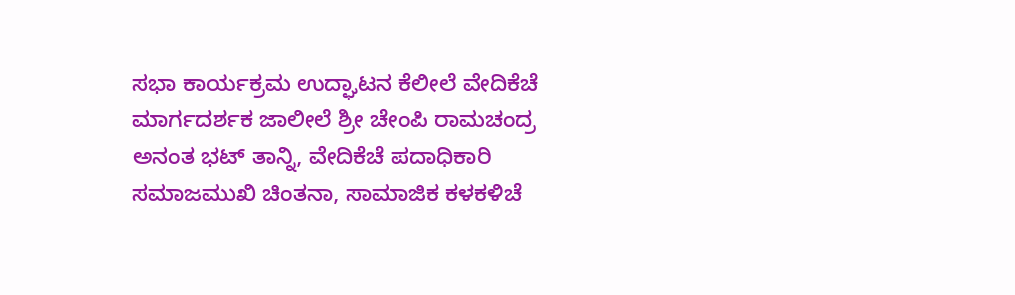ಸಭಾ ಕಾರ್ಯಕ್ರಮ ಉದ್ಘಾಟನ ಕೆಲೀಲೆ ವೇದಿಕೆಚೆ ಮಾರ್ಗದರ್ಶಕ ಜಾಲೀಲೆ ಶ್ರೀ ಚೇಂಪಿ ರಾಮಚಂದ್ರ ಅನಂತ ಭಟ್ ತಾನ್ನಿ, ವೇದಿಕೆಚೆ ಪದಾಧಿಕಾರಿ ಸಮಾಜಮುಖಿ ಚಿಂತನಾ, ಸಾಮಾಜಿಕ ಕಳಕಳಿಚೆ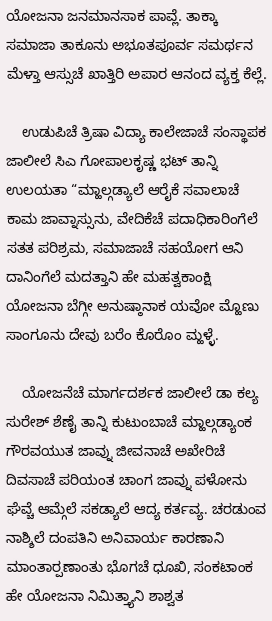ಯೋಜನಾ ಜನಮಾನಸಾಕ ಪಾವ್ಲೆ. ತಾಕ್ಕಾ ಸಮಾಜಾ ತಾಕೂನು ಅಭೂತಪೂರ್ವ ಸಮರ್ಥನ ಮೆಳ್ತಾ ಆಸ್ಸುಚೆ ಖಾತ್ತಿರಿ ಅಪಾರ ಆನಂದ ವ್ಯಕ್ತ ಕೆಲ್ಲೆ.

    ಉಡುಪಿಚೆ ತ್ರಿಷಾ ವಿದ್ಯಾ ಕಾಲೇಜಾಚೆ ಸಂಸ್ಥಾಪಕ ಜಾಲೀಲೆ ಸಿ‌ಎ ಗೋಪಾಲಕೃಷ್ಣ ಭಟ್ ತಾನ್ನಿ ಉಲಯತಾ “ಮ್ಹಾಲ್ಗಡ್ಯಾಲೆ ಆರೈಕೆ ಸವಾಲಾಚೆ ಕಾಮ ಜಾವ್ನಾಸ್ಸುನು, ವೇದಿಕೆಚೆ ಪದಾಧಿಕಾರಿಂಗೆಲೆ ಸತತ ಪರಿಶ್ರಮ, ಸಮಾಜಾಚೆ ಸಹಯೋಗ ಆನಿ ದಾನಿಂಗೆಲೆ ಮದತ್ತಾನಿ ಹೇ ಮಹತ್ವಕಾಂಕ್ಷಿ ಯೋಜನಾ ಬೆಗ್ಗೀ ಅನುಷ್ಠಾನಾಕ ಯವೋ ಮ್ಹೊಣು ಸಾಂಗೂನು ದೇವು ಬರೆಂ ಕೊರೊಂ ಮ್ಹಳ್ಳೆ.

    ಯೋಜನೆಚೆ ಮಾರ್ಗದರ್ಶಕ ಜಾಲೀಲೆ ಡಾ ಕಲ್ಯ ಸುರೇಶ್ ಶೆಣೈ ತಾನ್ನಿ ಕುಟುಂಬಾಚೆ ಮ್ಹಾಲ್ಗಡ್ಯಾಂಕ ಗೌರವಯುತ ಜಾವ್ನು ಜೀವನಾಚೆ ಅಖೇರಿಚೆ ದಿವಸಾಚೆ ಪರಿಯಂತ ಚಾಂಗ ಜಾವ್ನು ಪಳೋನು ಘೆವ್ಚೆ ಆಮ್ಗೆಲೆ ಸಕಡ್ಯಾಲೆ ಆದ್ಯ ಕರ್ತವ್ಯ. ಚರಡುಂವ ನಾಶ್ಶಿಲೆ ದಂಪತಿನಿ ಅನಿವಾರ್ಯ ಕಾರಣಾನಿ ಮಾಂತಾರ್‍ಪಣಾಂತು ಭೊಗಚೆ ಧೂಖಿ, ಸಂಕಟಾಂಕ ಹೇ ಯೋಜನಾ ನಿಮಿತ್ತ್ಯಾನಿ ಶಾಶ್ವತ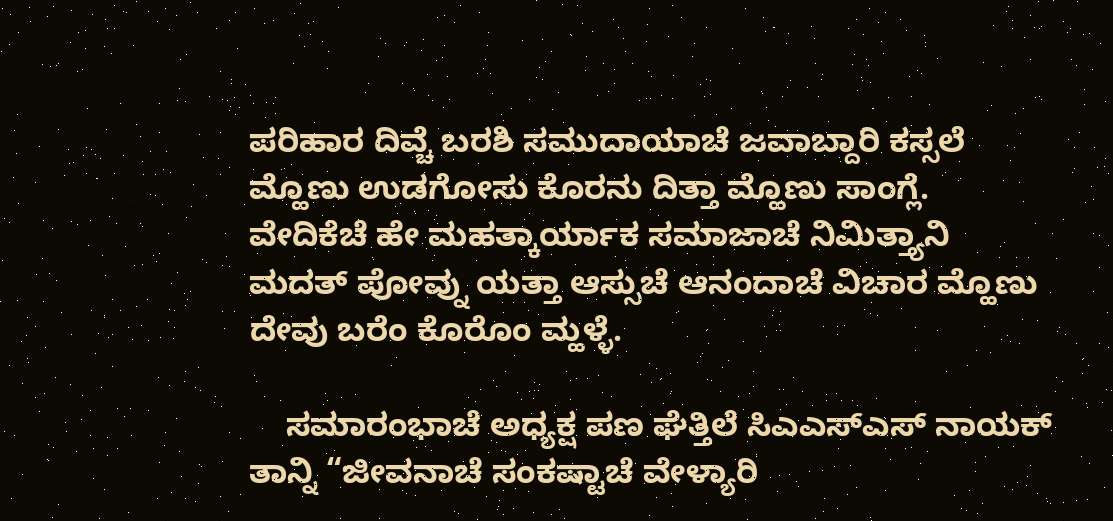ಪರಿಹಾರ ದಿವ್ಚೆ ಬರಶಿ ಸಮುದಾಯಾಚೆ ಜವಾಬ್ದಾರಿ ಕಸ್ಸಲೆ ಮ್ಹೊಣು ಉಡಗೋಸು ಕೊರನು ದಿತ್ತಾ ಮ್ಹೊಣು ಸಾಂಗ್ಲೆ. ವೇದಿಕೆಚೆ ಹೇ ಮಹತ್ಕಾರ್ಯಾಕ ಸಮಾಜಾಚೆ ನಿಮಿತ್ತ್ಯಾನಿ ಮದತ್ ಪೋವ್ನು ಯತ್ತಾ ಆಸ್ಸುಚೆ ಆನಂದಾಚೆ ವಿಚಾರ ಮ್ಹೊಣು ದೇವು ಬರೆಂ ಕೊರೊಂ ಮ್ಹಳ್ಳೆ.

    ಸಮಾರಂಭಾಚೆ ಅಧ್ಯಕ್ಷ ಪಣ ಘೆತ್ತಿಲೆ ಸಿ‌ಎ‌ಎಸ್‌ಎಸ್ ನಾಯಕ್ ತಾನ್ನಿ “ಜೀವನಾಚೆ ಸಂಕಷ್ಟಾಚೆ ವೇಳ್ಯಾರಿ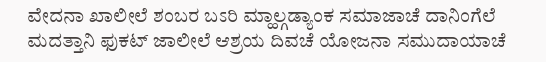ವೇದನಾ ಖಾಲೀಲೆ ಶಂಬರ ಬಽರಿ ಮ್ಹಾಲ್ಗಡ್ಯಾಂಕ ಸಮಾಜಾಚೆ ದಾನಿಂಗೆಲೆ ಮದತ್ತಾನಿ ಫುಕಟ್ ಜಾಲೀಲೆ ಆಶ್ರಯ ದಿವಚೆ ಯೋಜನಾ ಸಮುದಾಯಾಚೆ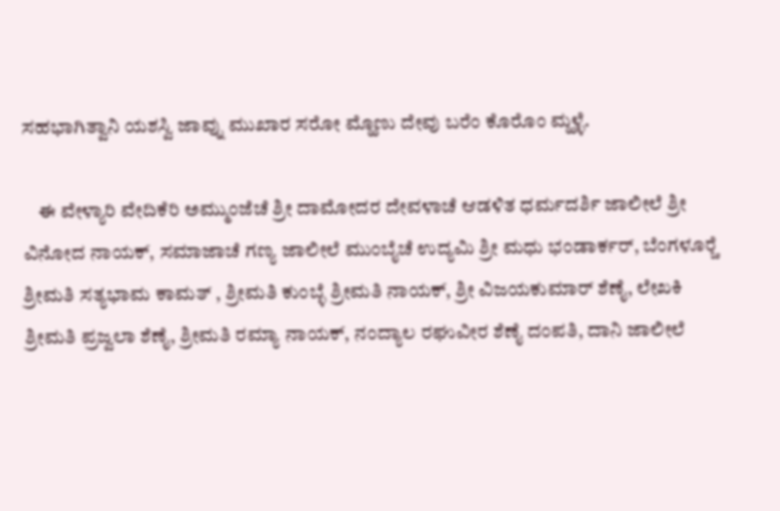ಸಹಭಾಗಿತ್ವಾನಿ ಯಶಸ್ವಿ ಜಾವ್ನು ಮುಖಾರ ಸರೋ ಮ್ಹೊಣು ದೇವು ಬರೆಂ ಕೊರೊಂ ಮ್ಹಳ್ಳೆ.

    ಈ ವೇಳ್ಯಾರಿ ವೇದಿಕೆರಿ ಅಮ್ಮುಂಜೆಚೆ ಶ್ರೀ ದಾಮೋದರ ದೇವಳಾಚೆ ಆಡಳಿತ ಧರ್ಮದರ್ಶಿ ಜಾಲೀಲೆ ಶ್ರೀ ವಿನೋದ ನಾಯಕ್, ಸಮಾಜಾಚೆ ಗಣ್ಯ ಜಾಲೀಲೆ ಮುಂಬೈಚೆ ಉದ್ಯಮಿ ಶ್ರೀ ಮಧು ಭಂಡಾರ್ಕರ್, ಬೆಂಗಳೂರ್‍ಚೆ ಶ್ರೀಮತಿ ಸತ್ಯಭಾಮ ಕಾಮತ್ , ಶ್ರೀಮತಿ ಕುಂಬ್ಳೆ ಶ್ರೀಮತಿ ನಾಯಕ್, ಶ್ರೀ ವಿಜಯಕುಮಾರ್ ಶೆಣೈ, ಲೇಖಕಿ ಶ್ರೀಮತಿ ಪ್ರಜ್ವಲಾ ಶೆಣೈ, ಶ್ರೀಮತಿ ರಮ್ಯಾ ನಾಯಕ್, ನಂದ್ಯಾಲ ರಘುವೀರ ಶೆಣೈ ದಂಪತಿ, ದಾನಿ ಜಾಲೀಲೆ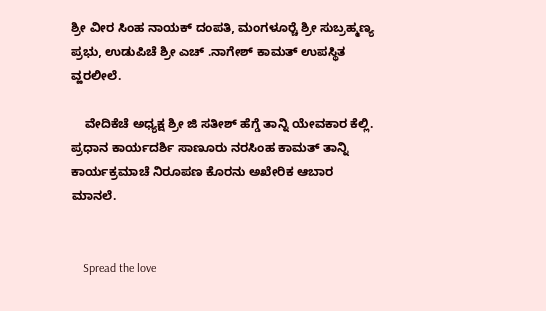ಶ್ರೀ ವೀರ ಸಿಂಹ ನಾಯಕ್ ದಂಪತಿ, ಮಂಗಳೂರ್‍ಚೆ ಶ್ರೀ ಸುಬ್ರಹ್ಮಣ್ಯ ಪ್ರಭು, ಉಡುಪಿಚೆ ಶ್ರೀ ಎಚ್ .ನಾಗೇಶ್ ಕಾಮತ್ ಉಪಸ್ಥಿತ ವ್ಹರಲೀಲೆ.

    ವೇದಿಕೆಚೆ ಅಧ್ಯಕ್ಷ ಶ್ರೀ ಜಿ ಸತೀಶ್ ಹೆಗ್ಡೆ ತಾನ್ನಿ ಯೇವಕಾರ ಕೆಲ್ಲಿ. ಪ್ರಧಾನ ಕಾರ್ಯದರ್ಶಿ ಸಾಣೂರು ನರಸಿಂಹ ಕಾಮತ್ ತಾನ್ನಿ ಕಾರ್ಯಕ್ರಮಾಚೆ ನಿರೂಪಣ ಕೊರನು ಅಖೇರಿಕ ಆಬಾರ ಮಾನಲೆ.


    Spread the love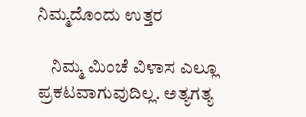ನಿಮ್ಮದೊಂದು ಉತ್ತರ

    ನಿಮ್ಮ ಮಿಂಚೆ ವಿಳಾಸ ಎಲ್ಲೂ ಪ್ರಕಟವಾಗುವುದಿಲ್ಲ. ಅತ್ಯಗತ್ಯ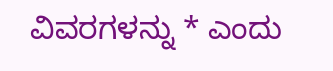ವಿವರಗಳನ್ನು * ಎಂದು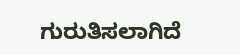ಗುರುತಿಸಲಾಗಿದೆ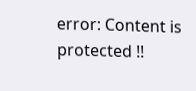error: Content is protected !!